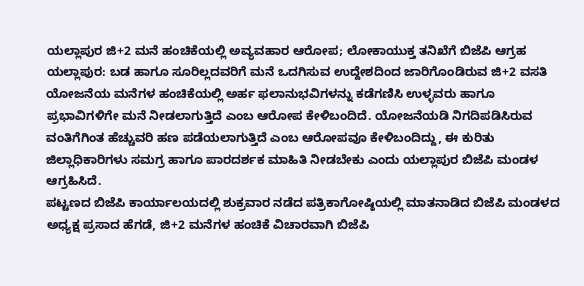ಯಲ್ಲಾಪುರ ಜಿ+2 ಮನೆ ಹಂಚಿಕೆಯಲ್ಲಿ ಅವ್ಯವಹಾರ ಆರೋಪ; ಲೋಕಾಯುಕ್ತ ತನಿಖೆಗೆ ಬಿಜೆಪಿ ಆಗ್ರಹ
ಯಲ್ಲಾಪುರ: ಬಡ ಹಾಗೂ ಸೂರಿಲ್ಲದವರಿಗೆ ಮನೆ ಒದಗಿಸುವ ಉದ್ದೇಶದಿಂದ ಜಾರಿಗೊಂಡಿರುವ ಜಿ+2 ವಸತಿ ಯೋಜನೆಯ ಮನೆಗಳ ಹಂಚಿಕೆಯಲ್ಲಿ ಅರ್ಹ ಫಲಾನುಭವಿಗಳನ್ನು ಕಡೆಗಣಿಸಿ ಉಳ್ಳವರು ಹಾಗೂ ಪ್ರಭಾವಿಗಳಿಗೇ ಮನೆ ನೀಡಲಾಗುತ್ತಿದೆ ಎಂಬ ಆರೋಪ ಕೇಳಿಬಂದಿದೆ. ಯೋಜನೆಯಡಿ ನಿಗದಿಪಡಿಸಿರುವ ವಂತಿಗೆಗಿಂತ ಹೆಚ್ಚುವರಿ ಹಣ ಪಡೆಯಲಾಗುತ್ತಿದೆ ಎಂಬ ಆರೋಪವೂ ಕೇಳಿಬಂದಿದ್ದು, ಈ ಕುರಿತು ಜಿಲ್ಲಾಧಿಕಾರಿಗಳು ಸಮಗ್ರ ಹಾಗೂ ಪಾರದರ್ಶಕ ಮಾಹಿತಿ ನೀಡಬೇಕು ಎಂದು ಯಲ್ಲಾಪುರ ಬಿಜೆಪಿ ಮಂಡಳ ಆಗ್ರಹಿಸಿದೆ.
ಪಟ್ಟಣದ ಬಿಜೆಪಿ ಕಾರ್ಯಾಲಯದಲ್ಲಿ ಶುಕ್ರವಾರ ನಡೆದ ಪತ್ರಿಕಾಗೋಷ್ಠಿಯಲ್ಲಿ ಮಾತನಾಡಿದ ಬಿಜೆಪಿ ಮಂಡಳದ ಅಧ್ಯಕ್ಷ ಪ್ರಸಾದ ಹೆಗಡೆ, ಜಿ+2 ಮನೆಗಳ ಹಂಚಿಕೆ ವಿಚಾರವಾಗಿ ಬಿಜೆಪಿ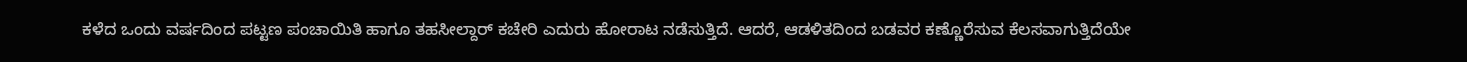ಕಳೆದ ಒಂದು ವರ್ಷದಿಂದ ಪಟ್ಟಣ ಪಂಚಾಯಿತಿ ಹಾಗೂ ತಹಸೀಲ್ದಾರ್ ಕಚೇರಿ ಎದುರು ಹೋರಾಟ ನಡೆಸುತ್ತಿದೆ. ಆದರೆ, ಆಡಳಿತದಿಂದ ಬಡವರ ಕಣ್ಣೊರೆಸುವ ಕೆಲಸವಾಗುತ್ತಿದೆಯೇ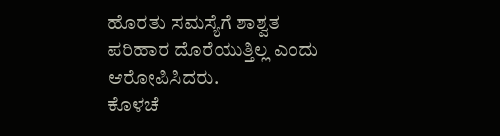ಹೊರತು ಸಮಸ್ಯೆಗೆ ಶಾಶ್ವತ ಪರಿಹಾರ ದೊರೆಯುತ್ತಿಲ್ಲ ಎಂದು ಆರೋಪಿಸಿದರು.
ಕೊಳಚೆ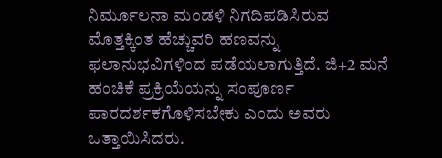ನಿರ್ಮೂಲನಾ ಮಂಡಳಿ ನಿಗದಿಪಡಿಸಿರುವ ಮೊತ್ತಕ್ಕಿಂತ ಹೆಚ್ಚುವರಿ ಹಣವನ್ನು ಫಲಾನುಭವಿಗಳಿಂದ ಪಡೆಯಲಾಗುತ್ತಿದೆ. ಜಿ+2 ಮನೆ ಹಂಚಿಕೆ ಪ್ರಕ್ರಿಯೆಯನ್ನು ಸಂಪೂರ್ಣ ಪಾರದರ್ಶಕಗೊಳಿಸಬೇಕು ಎಂದು ಅವರು ಒತ್ತಾಯಿಸಿದರು.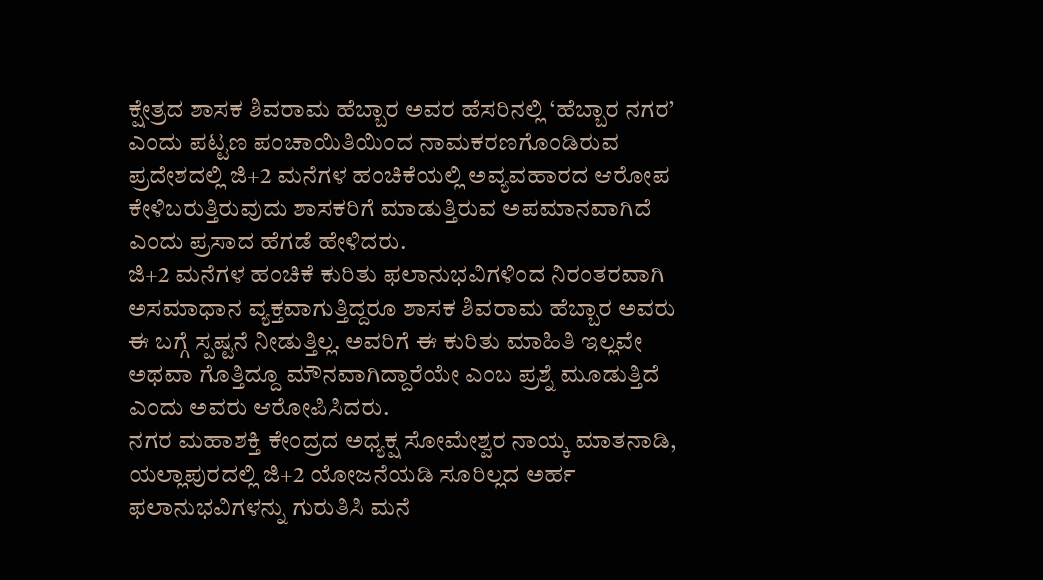ಕ್ಷೇತ್ರದ ಶಾಸಕ ಶಿವರಾಮ ಹೆಬ್ಬಾರ ಅವರ ಹೆಸರಿನಲ್ಲಿ ‘ಹೆಬ್ಬಾರ ನಗರ’ ಎಂದು ಪಟ್ಟಣ ಪಂಚಾಯಿತಿಯಿಂದ ನಾಮಕರಣಗೊಂಡಿರುವ ಪ್ರದೇಶದಲ್ಲಿ ಜಿ+2 ಮನೆಗಳ ಹಂಚಿಕೆಯಲ್ಲಿ ಅವ್ಯವಹಾರದ ಆರೋಪ ಕೇಳಿಬರುತ್ತಿರುವುದು ಶಾಸಕರಿಗೆ ಮಾಡುತ್ತಿರುವ ಅಪಮಾನವಾಗಿದೆ ಎಂದು ಪ್ರಸಾದ ಹೆಗಡೆ ಹೇಳಿದರು.
ಜಿ+2 ಮನೆಗಳ ಹಂಚಿಕೆ ಕುರಿತು ಫಲಾನುಭವಿಗಳಿಂದ ನಿರಂತರವಾಗಿ ಅಸಮಾಧಾನ ವ್ಯಕ್ತವಾಗುತ್ತಿದ್ದರೂ ಶಾಸಕ ಶಿವರಾಮ ಹೆಬ್ಬಾರ ಅವರು ಈ ಬಗ್ಗೆ ಸ್ಪಷ್ಟನೆ ನೀಡುತ್ತಿಲ್ಲ. ಅವರಿಗೆ ಈ ಕುರಿತು ಮಾಹಿತಿ ಇಲ್ಲವೇ ಅಥವಾ ಗೊತ್ತಿದ್ದೂ ಮೌನವಾಗಿದ್ದಾರೆಯೇ ಎಂಬ ಪ್ರಶ್ನೆ ಮೂಡುತ್ತಿದೆ ಎಂದು ಅವರು ಆರೋಪಿಸಿದರು.
ನಗರ ಮಹಾಶಕ್ತಿ ಕೇಂದ್ರದ ಅಧ್ಯಕ್ಷ ಸೋಮೇಶ್ವರ ನಾಯ್ಕ ಮಾತನಾಡಿ, ಯಲ್ಲಾಪುರದಲ್ಲಿ ಜಿ+2 ಯೋಜನೆಯಡಿ ಸೂರಿಲ್ಲದ ಅರ್ಹ ಫಲಾನುಭವಿಗಳನ್ನು ಗುರುತಿಸಿ ಮನೆ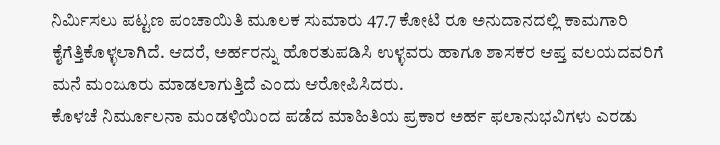ನಿರ್ಮಿಸಲು ಪಟ್ಟಣ ಪಂಚಾಯಿತಿ ಮೂಲಕ ಸುಮಾರು 47.7 ಕೋಟಿ ರೂ ಅನುದಾನದಲ್ಲಿ ಕಾಮಗಾರಿ ಕೈಗೆತ್ತಿಕೊಳ್ಳಲಾಗಿದೆ. ಆದರೆ, ಅರ್ಹರನ್ನು ಹೊರತುಪಡಿಸಿ ಉಳ್ಳವರು ಹಾಗೂ ಶಾಸಕರ ಆಪ್ತ ವಲಯದವರಿಗೆ ಮನೆ ಮಂಜೂರು ಮಾಡಲಾಗುತ್ತಿದೆ ಎಂದು ಆರೋಪಿಸಿದರು.
ಕೊಳಚೆ ನಿರ್ಮೂಲನಾ ಮಂಡಳಿಯಿಂದ ಪಡೆದ ಮಾಹಿತಿಯ ಪ್ರಕಾರ ಅರ್ಹ ಫಲಾನುಭವಿಗಳು ಎರಡು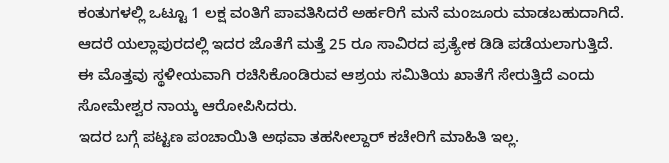ಕಂತುಗಳಲ್ಲಿ ಒಟ್ಟೂ 1 ಲಕ್ಷ ವಂತಿಗೆ ಪಾವತಿಸಿದರೆ ಅರ್ಹರಿಗೆ ಮನೆ ಮಂಜೂರು ಮಾಡಬಹುದಾಗಿದೆ. ಆದರೆ ಯಲ್ಲಾಪುರದಲ್ಲಿ ಇದರ ಜೊತೆಗೆ ಮತ್ತೆ 25 ರೂ ಸಾವಿರದ ಪ್ರತ್ಯೇಕ ಡಿಡಿ ಪಡೆಯಲಾಗುತ್ತಿದೆ. ಈ ಮೊತ್ತವು ಸ್ಥಳೀಯವಾಗಿ ರಚಿಸಿಕೊಂಡಿರುವ ಆಶ್ರಯ ಸಮಿತಿಯ ಖಾತೆಗೆ ಸೇರುತ್ತಿದೆ ಎಂದು ಸೋಮೇಶ್ವರ ನಾಯ್ಕ ಆರೋಪಿಸಿದರು.
ಇದರ ಬಗ್ಗೆ ಪಟ್ಟಣ ಪಂಚಾಯಿತಿ ಅಥವಾ ತಹಸೀಲ್ದಾರ್ ಕಚೇರಿಗೆ ಮಾಹಿತಿ ಇಲ್ಲ.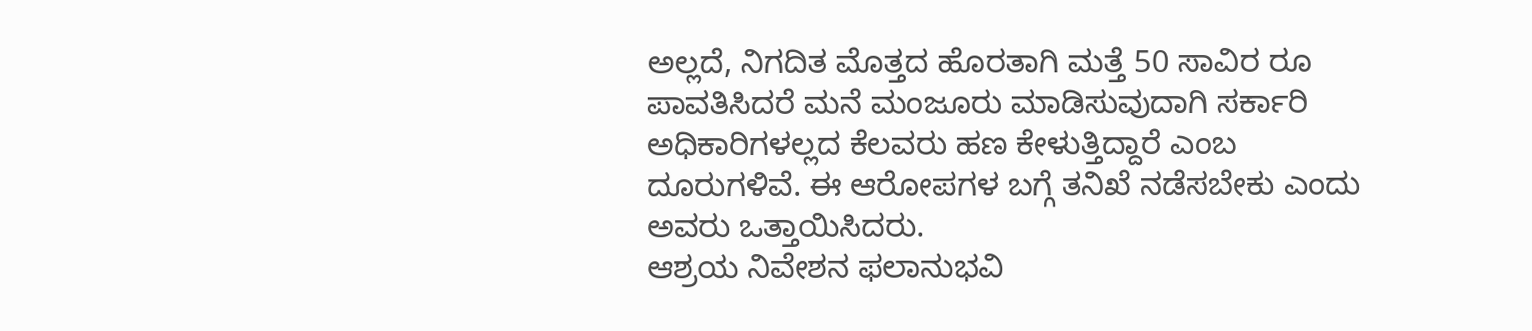ಅಲ್ಲದೆ, ನಿಗದಿತ ಮೊತ್ತದ ಹೊರತಾಗಿ ಮತ್ತೆ 50 ಸಾವಿರ ರೂ ಪಾವತಿಸಿದರೆ ಮನೆ ಮಂಜೂರು ಮಾಡಿಸುವುದಾಗಿ ಸರ್ಕಾರಿ ಅಧಿಕಾರಿಗಳಲ್ಲದ ಕೆಲವರು ಹಣ ಕೇಳುತ್ತಿದ್ದಾರೆ ಎಂಬ ದೂರುಗಳಿವೆ. ಈ ಆರೋಪಗಳ ಬಗ್ಗೆ ತನಿಖೆ ನಡೆಸಬೇಕು ಎಂದು ಅವರು ಒತ್ತಾಯಿಸಿದರು.
ಆಶ್ರಯ ನಿವೇಶನ ಫಲಾನುಭವಿ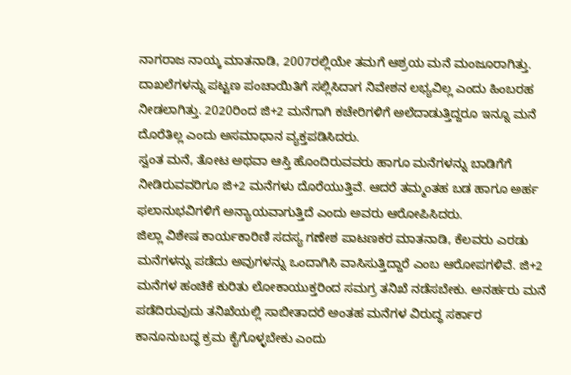ನಾಗರಾಜ ನಾಯ್ಕ ಮಾತನಾಡಿ, 2007ರಲ್ಲಿಯೇ ತಮಗೆ ಆಶ್ರಯ ಮನೆ ಮಂಜೂರಾಗಿತ್ತು. ದಾಖಲೆಗಳನ್ನು ಪಟ್ಟಣ ಪಂಚಾಯಿತಿಗೆ ಸಲ್ಲಿಸಿದಾಗ ನಿವೇಶನ ಲಭ್ಯವಿಲ್ಲ ಎಂದು ಹಿಂಬರಹ ನೀಡಲಾಗಿತ್ತು. 2020ರಿಂದ ಜಿ+2 ಮನೆಗಾಗಿ ಕಚೇರಿಗಳಿಗೆ ಅಲೆದಾಡುತ್ತಿದ್ದರೂ ಇನ್ನೂ ಮನೆ ದೊರೆತಿಲ್ಲ ಎಂದು ಅಸಮಾಧಾನ ವ್ಯಕ್ತಪಡಿಸಿದರು.
ಸ್ವಂತ ಮನೆ, ತೋಟ ಅಥವಾ ಆಸ್ತಿ ಹೊಂದಿರುವವರು ಹಾಗೂ ಮನೆಗಳನ್ನು ಬಾಡಿಗೆಗೆ ನೀಡಿರುವವರಿಗೂ ಜಿ+2 ಮನೆಗಳು ದೊರೆಯುತ್ತಿವೆ. ಆದರೆ ತಮ್ಮಂತಹ ಬಡ ಹಾಗೂ ಅರ್ಹ ಫಲಾನುಭವಿಗಳಿಗೆ ಅನ್ಯಾಯವಾಗುತ್ತಿದೆ ಎಂದು ಅವರು ಆರೋಪಿಸಿದರು.
ಜಿಲ್ಲಾ ವಿಶೇಷ ಕಾರ್ಯಕಾರಿಣಿ ಸದಸ್ಯ ಗಣೇಶ ಪಾಟಣಕರ ಮಾತನಾಡಿ, ಕೆಲವರು ಎರಡು ಮನೆಗಳನ್ನು ಪಡೆದು ಅವುಗಳನ್ನು ಒಂದಾಗಿಸಿ ವಾಸಿಸುತ್ತಿದ್ದಾರೆ ಎಂಬ ಆರೋಪಗಳಿವೆ. ಜಿ+2 ಮನೆಗಳ ಹಂಚಿಕೆ ಕುರಿತು ಲೋಕಾಯುಕ್ತರಿಂದ ಸಮಗ್ರ ತನಿಖೆ ನಡೆಸಬೇಕು. ಅನರ್ಹರು ಮನೆ ಪಡೆದಿರುವುದು ತನಿಖೆಯಲ್ಲಿ ಸಾಬೀತಾದರೆ ಅಂತಹ ಮನೆಗಳ ವಿರುದ್ಧ ಸರ್ಕಾರ ಕಾನೂನುಬದ್ಧ ಕ್ರಮ ಕೈಗೊಳ್ಳಬೇಕು ಎಂದು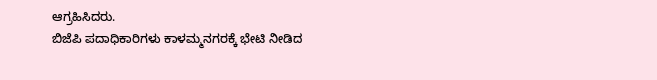ಆಗ್ರಹಿಸಿದರು.
ಬಿಜೆಪಿ ಪದಾಧಿಕಾರಿಗಳು ಕಾಳಮ್ಮನಗರಕ್ಕೆ ಭೇಟಿ ನೀಡಿದ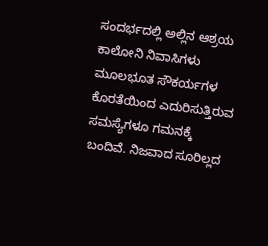ಸಂದರ್ಭದಲ್ಲಿ ಅಲ್ಲಿನ ಆಶ್ರಯ ಕಾಲೋನಿ ನಿವಾಸಿಗಳು ಮೂಲಭೂತ ಸೌಕರ್ಯಗಳ ಕೊರತೆಯಿಂದ ಎದುರಿಸುತ್ತಿರುವ ಸಮಸ್ಯೆಗಳೂ ಗಮನಕ್ಕೆ ಬಂದಿವೆ. ನಿಜವಾದ ಸೂರಿಲ್ಲದ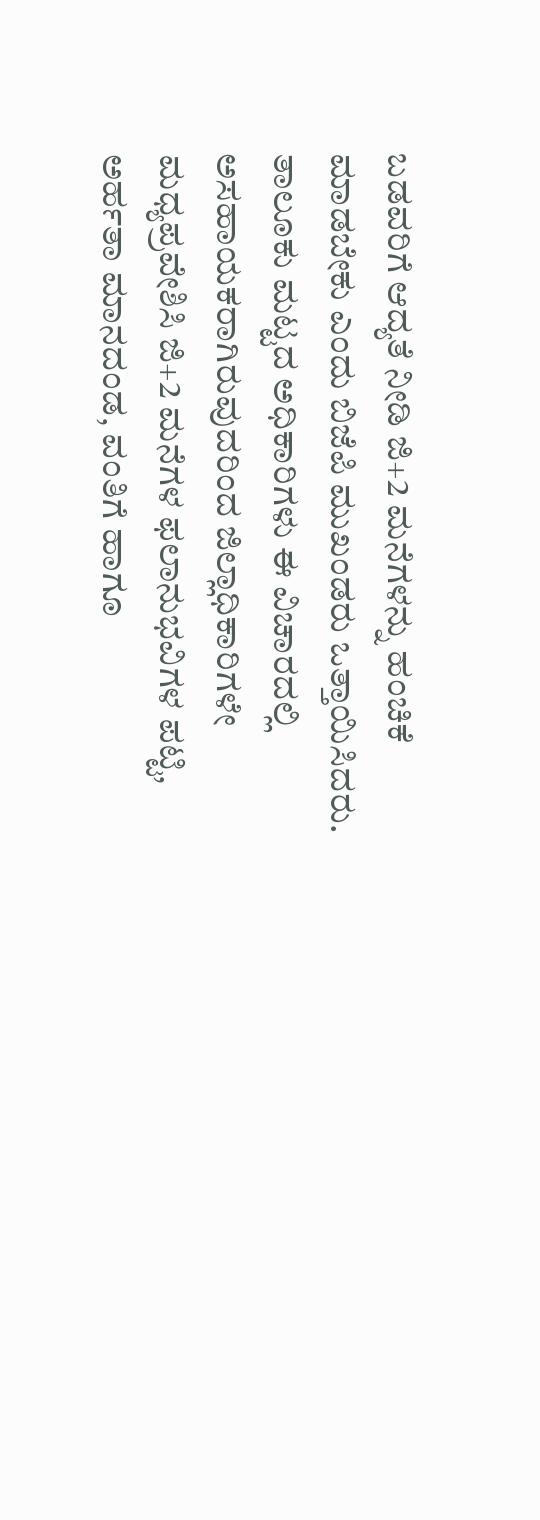ಬಡವರಿಗೆ ಆದ್ಯತೆ ನೀಡಿ ಜಿ+2 ಮನೆಗಳನ್ನು ಹಂಚಿಕೆ ಮಾಡಬೇಕು ಎಂದು ಬಿಜೆಪಿ ಮುಖಂಡರು ಒತ್ತಾಯಿಸಿದರು.
ತಾಲೂಕು ಮಟ್ಟದ ಅಧಿಕಾರಿಗಳು ಈ ವಿಚಾರದಲ್ಲಿ ಅಸಹಾಯಕರಾಗಿರುವುದರಿಂದ ಜಿಲ್ಲಾಧಿಕಾರಿಗಳೇ ಮಧ್ಯಪ್ರವೇಶಿಸಿ ಜಿ+2 ಮನೆಗಳ ಫಲಾನುಭವಿಗಳ ಪಟ್ಟಿ, ಅರ್ಹತಾ ಮಾನದಂಡ, ವಂತಿಗೆ ಹಾಗೂ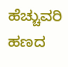ಹೆಚ್ಚುವರಿ ಹಣದ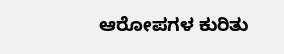ಆರೋಪಗಳ ಕುರಿತು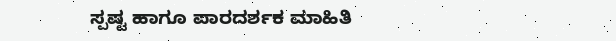ಸ್ಪಷ್ಟ ಹಾಗೂ ಪಾರದರ್ಶಕ ಮಾಹಿತಿ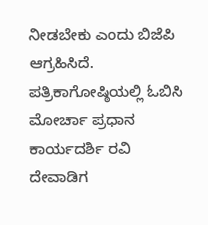ನೀಡಬೇಕು ಎಂದು ಬಿಜೆಪಿ ಆಗ್ರಹಿಸಿದೆ.
ಪತ್ರಿಕಾಗೋಷ್ಠಿಯಲ್ಲಿ ಓಬಿಸಿ ಮೋರ್ಚಾ ಪ್ರಧಾನ ಕಾರ್ಯದರ್ಶಿ ರವಿ ದೇವಾಡಿಗ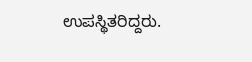ಉಪಸ್ಥಿತರಿದ್ದರು.